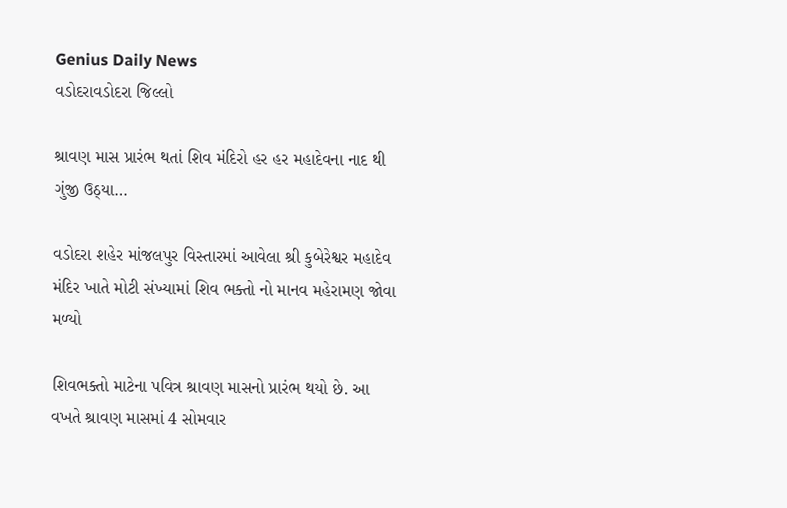Genius Daily News
વડોદરાવડોદરા જિલ્લો

શ્રાવણ માસ પ્રારંભ થતાં શિવ મંદિરો હર હર મહાદેવના નાદ થી ગુંજી ઉઠ્યા…

વડોદરા શહેર માંજલપુર વિસ્તારમાં આવેલા શ્રી કુબેરેશ્વર મહાદેવ મંદિર ખાતે મોટી સંખ્યામાં શિવ ભક્તો નો માનવ મહેરામણ જોવા મળ્યો

શિવભક્તો માટેના પવિત્ર શ્રાવણ માસનો પ્રારંભ થયો છે. આ વખતે શ્રાવણ માસમાં 4 સોમવાર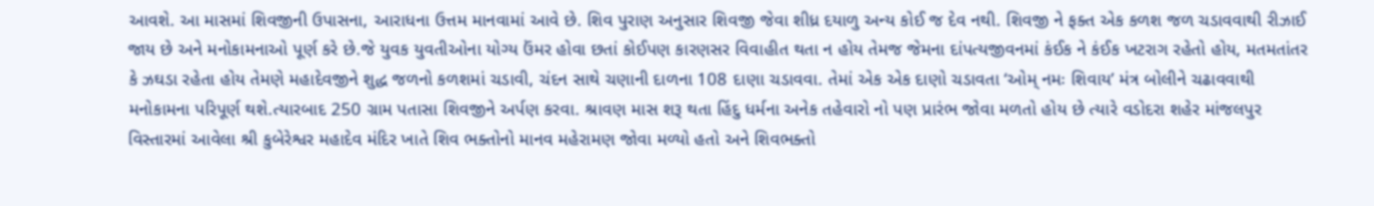આવશે. આ માસમાં શિવજીની ઉપાસના, આરાધના ઉત્તમ માનવામાં આવે છે. શિવ પુરાણ અનુસાર શિવજી જેવા શીધ્ર દયાળુ અન્ય કોઈ જ દેવ નથી. શિવજી ને ફક્ત એક કળશ જળ ચડાવવાથી રીઝાઈ જાય છે અને મનોકામનાઓ પૂર્ણ કરે છે.જે યુવક યુવતીઓના યોગ્ય ઉંમર હોવા છતાં કોઈપણ કારણસર વિવાહીત થતા ન હોય તેમજ જેમના દાંપત્યજીવનમાં કંઈક ને કંઈક ખટરાગ રહેતો હોય, મતમતાંતર કે ઝઘડા રહેતા હોય તેમણે મહાદેવજીને શુદ્ધ જળનો કળશમાં ચડાવી, ચંદન સાથે ચણાની દાળના 108 દાણા ચડાવવા. તેમાં એક એક દાણો ચડાવતા ‘ઓમ્ નમઃ શિવાય’ મંત્ર બોલીને ચઢાવવાથી મનોકામના પરિપૂર્ણ થશે.ત્યારબાદ 250 ગ્રામ પતાસા શિવજીને અર્પણ કરવા. શ્રાવણ માસ શરૂ થતા હિંદુ ધર્મના અનેક તહેવારો નો પણ પ્રારંભ જોવા મળતો હોય છે ત્યારે વડોદરા શહેર માંજલપુર વિસ્તારમાં આવેલા શ્રી કુબેરેશ્વર મહાદેવ મંદિર ખાતે શિવ ભક્તોનો માનવ મહેરામણ જોવા મળ્યો હતો અને શિવભક્તો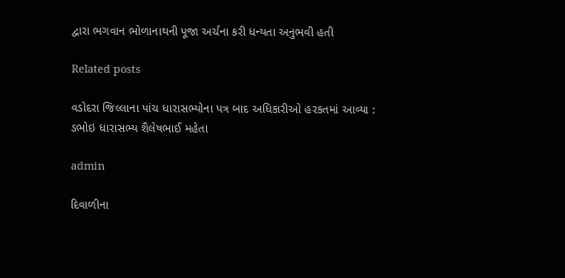દ્વારા ભગવાન ભોળાનાથની પૂજા અર્ચના કરી ધન્યતા અનુભવી હતી

Related posts

વડોદરા જિલ્લાના પાંચ ધારાસભ્યોના પત્ર બાદ અધિકારીઓ હરકતમાં આવ્યા : ડભોઇ ધારાસભ્ય શૈલેષભાઈ મહેતા

admin

દિવાળીના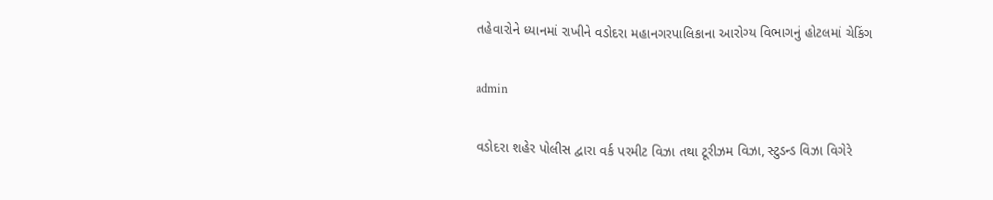તહેવારોને ધ્યાનમાં રાખીને વડોદરા મહાનગરપાલિકાના આરોગ્ય વિભાગનું હોટલમાં ચેકિંગ

admin

વડોદરા શહેર પોલીસ દ્વારા વર્ક પરમીટ વિઝા તથા ટૂરીઝમ વિઝા, સ્ટુડન્ડ વિઝા વિગેરે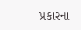પ્રકારના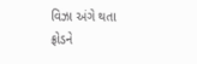વિઝા અંગે થતા ફ્રોડને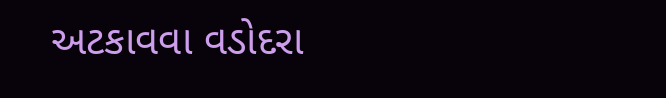અટકાવવા વડોદરા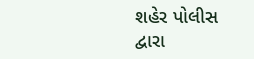શહેર પોલીસ દ્વારા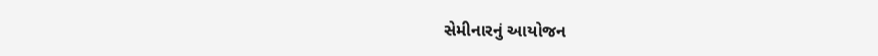સેમીનારનું આયોજન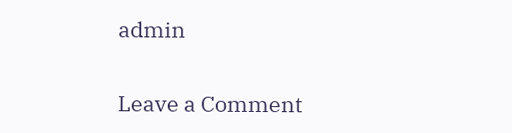admin

Leave a Comment